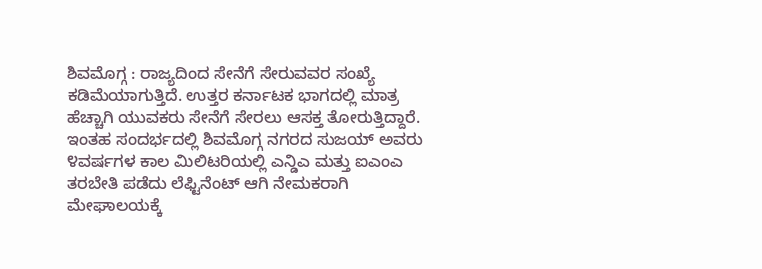ಶಿವಮೊಗ್ಗ : ರಾಜ್ಯದಿಂದ ಸೇನೆಗೆ ಸೇರುವವರ ಸಂಖ್ಯೆ ಕಡಿಮೆಯಾಗುತ್ತಿದೆ. ಉತ್ತರ ಕರ್ನಾಟಕ ಭಾಗದಲ್ಲಿ ಮಾತ್ರ ಹೆಚ್ಚಾಗಿ ಯುವಕರು ಸೇನೆಗೆ ಸೇರಲು ಆಸಕ್ತ ತೋರುತ್ತಿದ್ದಾರೆ. ಇಂತಹ ಸಂದರ್ಭದಲ್ಲಿ ಶಿವಮೊಗ್ಗ ನಗರದ ಸುಜಯ್ ಅವರು ೪ವರ್ಷಗಳ ಕಾಲ ಮಿಲಿಟರಿಯಲ್ಲಿ ಎನ್ಡಿಎ ಮತ್ತು ಐಎಂಎ ತರಬೇತಿ ಪಡೆದು ಲೆಫ್ಟಿನೆಂಟ್ ಆಗಿ ನೇಮಕರಾಗಿ ಮೇಘಾಲಯಕ್ಕೆ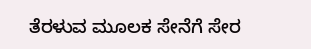ತೆರಳುವ ಮೂಲಕ ಸೇನೆಗೆ ಸೇರ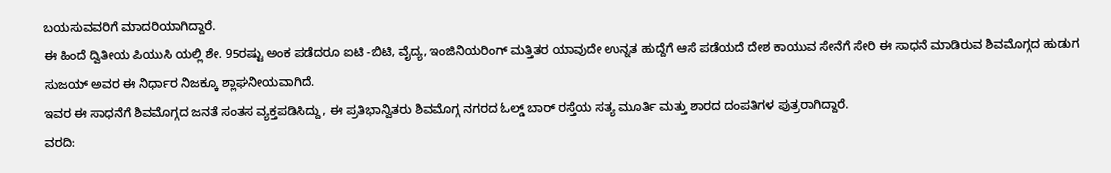ಬಯಸುವವರಿಗೆ ಮಾದರಿಯಾಗಿದ್ದಾರೆ.
ಈ ಹಿಂದೆ ದ್ವಿತೀಯ ಪಿಯುಸಿ ಯಲ್ಲಿ ಶೇ. 95ರಷ್ಟು ಅಂಕ ಪಡೆದರೂ ಐಟಿ -ಬಿಟಿ, ವೈದ್ಯ, ಇಂಜಿನಿಯರಿಂಗ್ ಮತ್ತಿತರ ಯಾವುದೇ ಉನ್ನತ ಹುದ್ದೆಗೆ ಆಸೆ ಪಡೆಯದೆ ದೇಶ ಕಾಯುವ ಸೇನೆಗೆ ಸೇರಿ ಈ ಸಾಧನೆ ಮಾಡಿರುವ ಶಿವಮೊಗ್ಗದ ಹುಡುಗ ಸುಜಯ್ ಅವರ ಈ ನಿರ್ಧಾರ ನಿಜಕ್ಕೂ ಶ್ಲಾಘನೀಯವಾಗಿದೆ.
ಇವರ ಈ ಸಾಧನೆಗೆ ಶಿವಮೊಗ್ಗದ ಜನತೆ ಸಂತಸ ವ್ಯಕ್ತಪಡಿಸಿದ್ದು, ಈ ಪ್ರತಿಭಾನ್ವಿತರು ಶಿವಮೊಗ್ಗ ನಗರದ ಓಲ್ಡ್ ಬಾರ್ ರಸ್ತೆಯ ಸತ್ಯ ಮೂರ್ತಿ ಮತ್ತು ಶಾರದ ದಂಪತಿಗಳ ಪುತ್ರರಾಗಿದ್ದಾರೆ.
ವರದಿ: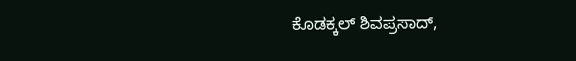ಕೊಡಕ್ಕಲ್ ಶಿವಪ್ರಸಾದ್,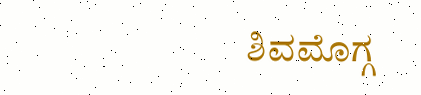ಶಿವಮೊಗ್ಗ